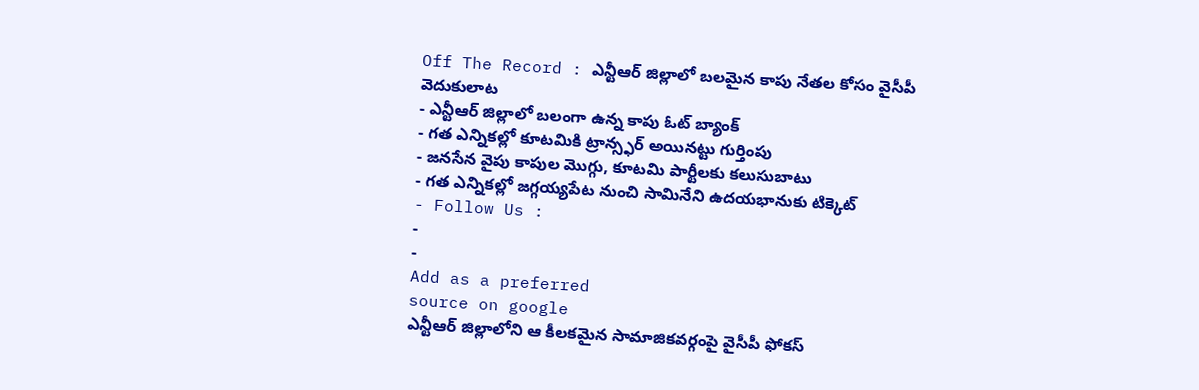Off The Record : ఎన్టీఆర్ జిల్లాలో బలమైన కాపు నేతల కోసం వైసీపీ వెదుకులాట
- ఎన్టీఆర్ జిల్లాలో బలంగా ఉన్న కాపు ఓట్ బ్యాంక్
- గత ఎన్నికల్లో కూటమికి ట్రాన్స్ఫర్ అయినట్టు గుర్తింపు
- జనసేన వైపు కాపుల మొగ్గు, కూటమి పార్టీలకు కలుసుబాటు
- గత ఎన్నికల్లో జగ్గయ్యపేట నుంచి సామినేని ఉదయభానుకు టిక్కెట్
- Follow Us :
-
-
Add as a preferred
source on google
ఎన్టీఆర్ జిల్లాలోని ఆ కీలకమైన సామాజికవర్గంపై వైసీపీ ఫోకస్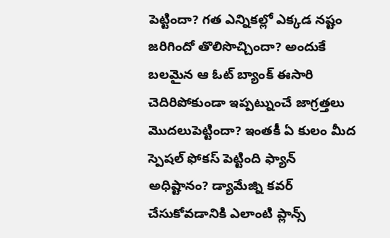పెట్టిందా? గత ఎన్నికల్లో ఎక్కడ నష్టం జరిగిందో తొలిసొచ్చిందా? అందుకే బలమైన ఆ ఓట్ బ్యాంక్ ఈసారి చెదిరిపోకుండా ఇప్పట్నుంచే జాగ్రత్తలు మొదలుపెట్టిందా? ఇంతకీ ఏ కులం మీద స్పెషల్ ఫోకస్ పెట్టింది ఫ్యాన్ అధిష్టానం? డ్యామేజ్ని కవర్ చేసుకోవడానికి ఎలాంటి ప్లాన్స్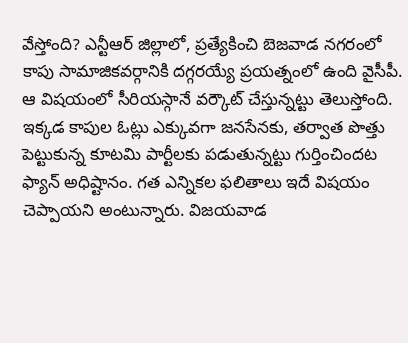వేస్తోంది? ఎన్టీఆర్ జిల్లాలో, ప్రత్యేకించి బెజవాడ నగరంలో కాపు సామాజికవర్గానికి దగ్గరయ్యే ప్రయత్నంలో ఉంది వైసీపీ. ఆ విషయంలో సీరియస్గానే వర్కౌట్ చేస్తున్నట్టు తెలుస్తోంది. ఇక్కడ కాపుల ఓట్లు ఎక్కువగా జనసేనకు, తర్వాత పొత్తు పెట్టుకున్న కూటమి పార్టీలకు పడుతున్నట్టు గుర్తించిందట ఫ్యాన్ అధిష్టానం. గత ఎన్నికల ఫలితాలు ఇదే విషయం చెప్పాయని అంటున్నారు. విజయవాడ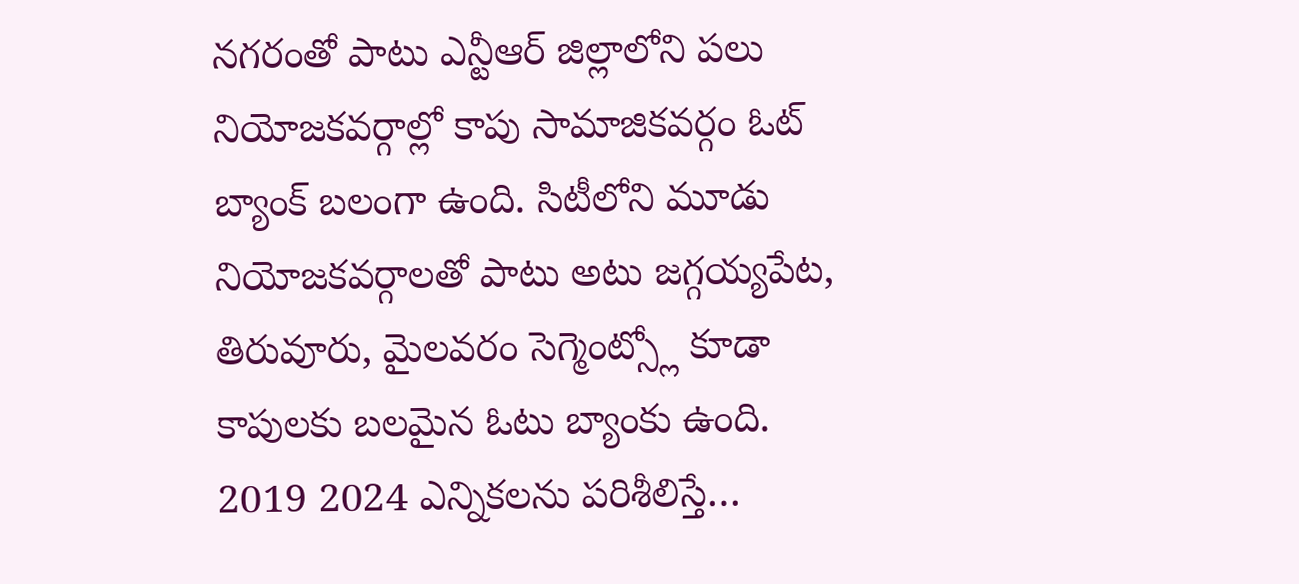నగరంతో పాటు ఎన్టీఆర్ జిల్లాలోని పలు నియోజకవర్గాల్లో కాపు సామాజికవర్గం ఓట్ బ్యాంక్ బలంగా ఉంది. సిటీలోని మూడు నియోజకవర్గాలతో పాటు అటు జగ్గయ్యపేట, తిరువూరు, మైలవరం సెగ్మెంట్స్లో కూడా కాపులకు బలమైన ఓటు బ్యాంకు ఉంది. 2019 2024 ఎన్నికలను పరిశీలిస్తే…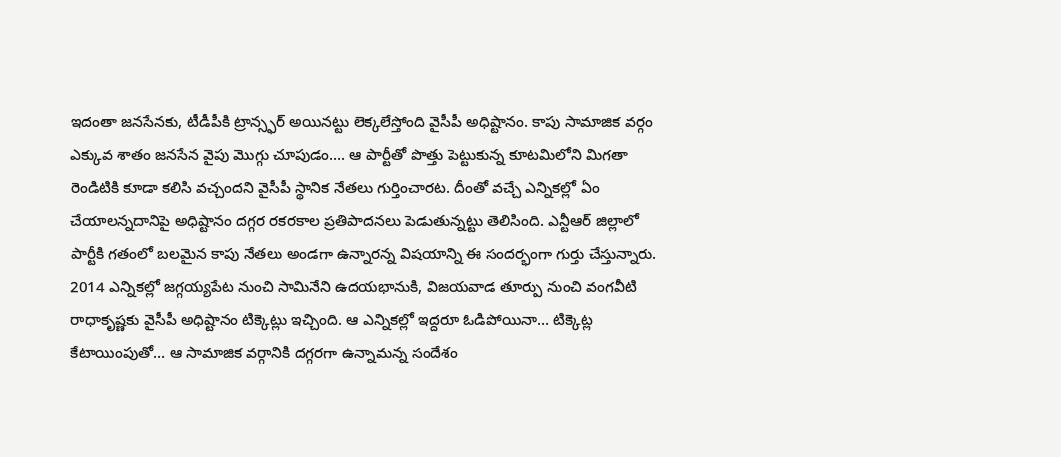ఇదంతా జనసేనకు, టీడీపీకి ట్రాన్స్ఫర్ అయినట్టు లెక్కలేస్తోంది వైసీపీ అధిష్టానం. కాపు సామాజిక వర్గం ఎక్కువ శాతం జనసేన వైపు మొగ్గు చూపుడం…. ఆ పార్టీతో పొత్తు పెట్టుకున్న కూటమిలోని మిగతా రెండిటికి కూడా కలిసి వచ్చందని వైసీపీ స్థానిక నేతలు గుర్తించారట. దీంతో వచ్చే ఎన్నికల్లో ఏం చేయాలన్నదానిపై అధిష్టానం దగ్గర రకరకాల ప్రతిపాదనలు పెడుతున్నట్టు తెలిసింది. ఎన్టీఆర్ జిల్లాలో పార్టీకి గతంలో బలమైన కాపు నేతలు అండగా ఉన్నారన్న విషయాన్ని ఈ సందర్భంగా గుర్తు చేస్తున్నారు. 2014 ఎన్నికల్లో జగ్గయ్యపేట నుంచి సామినేని ఉదయభానుకి, విజయవాడ తూర్పు నుంచి వంగవీటి రాధాకృష్ణకు వైసీపీ అధిష్టానం టిక్కెట్లు ఇచ్చింది. ఆ ఎన్నికల్లో ఇద్దరూ ఓడిపోయినా… టిక్కెట్ల కేటాయింపుతో… ఆ సామాజిక వర్గానికి దగ్గరగా ఉన్నామన్న సందేశం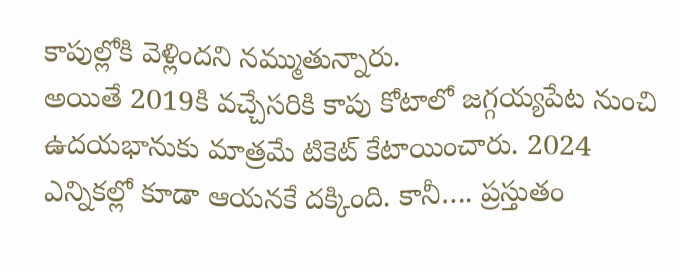కాపుల్లోకి వెళ్లిందని నమ్ముతున్నారు.
అయితే 2019కి వచ్చేసరికి కాపు కోటాలో జగ్గయ్యపేట నుంచి ఉదయభానుకు మాత్రమే టికెట్ కేటాయించారు. 2024 ఎన్నికల్లో కూడా ఆయనకే దక్కింది. కానీ…. ప్రస్తుతం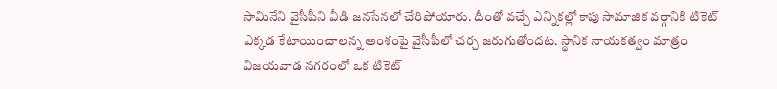సామినేని వైసీపీని వీడి జనసేనలో చేరిపోయారు. దీంతో వచ్చే ఎన్నికల్లో కాపు సామాజిక వర్గానికి టికెట్ ఎక్కడ కేటాయించాలన్న అంశంపై వైసీపీలో చర్చ జరుగుతోందట. స్థానిక నాయకత్వం మాత్రం విజయవాడ నగరంలో ఒక టికెట్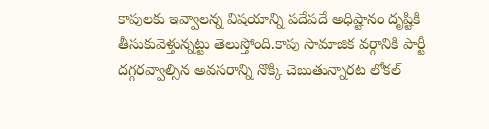కాపులకు ఇవ్వాలన్న విషయాన్ని పదేపదే అధిష్టానం దృష్టికి తీసుకువెళ్తున్నట్టు తెలుస్తోంది.కాపు సామాజిక వర్గానికి పార్టీ దగ్గరవ్వాల్సిన అవసరాన్ని నొక్కి చెబుతున్నారట లోకల్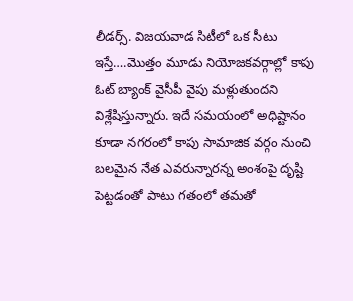లీడర్స్. విజయవాడ సిటీలో ఒక సీటు ఇస్తే….మొత్తం మూడు నియోజకవర్గాల్లో కాపు ఓట్ బ్యాంక్ వైసీపీ వైపు మళ్లుతుందని విశ్లేషిస్తున్నారు. ఇదే సమయంలో అధిష్టానం కూడా నగరంలో కాపు సామాజిక వర్గం నుంచి బలమైన నేత ఎవరున్నారన్న అంశంపై దృష్టి పెట్టడంతో పాటు గతంలో తమతో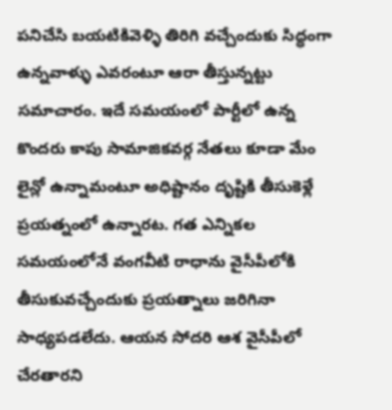పనిచేసి బయటికివెళ్ళి తిరిగి వచ్చేందుకు సిద్ధంగా ఉన్నవాళ్ళు ఎవరంటూ ఆరా తీస్తున్నట్టు సమాచారం. ఇదే సమయంలో పార్టీలో ఉన్న కొందరు కాపు సామాజికవర్గ నేతలు కూడా మేం లైన్లో ఉన్నామంటూ అధిష్టానం దృష్టికి తీసుకెళ్లే ప్రయత్నంలో ఉన్నారట. గత ఎన్నికల సమయంలోనే వంగవీటి రాధాను వైసీపీలోకి తీసుకువచ్చేందుకు ప్రయత్నాలు జరిగినా సాధ్యపడలేదు. ఆయన సోదరి ఆశ వైసీపీలో చేరతారని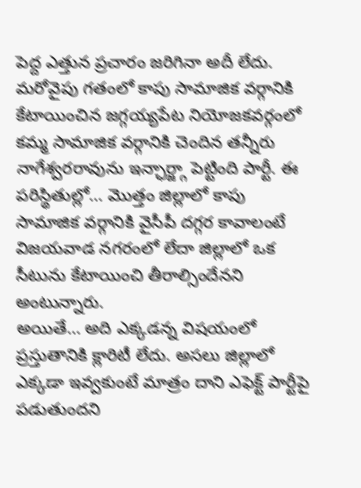పెద్ద ఎత్తున ప్రచారం జరిగినా అదీ లేదు. మరోవైపు గతంలో కాపు సామాజిక వర్గానికి కేటాయించిన జగ్గయ్యపేట నియోజకవర్గంలో కమ్మ సామాజిక వర్గానికి చెందిన తన్నీరు నాగేశ్వరరావును ఇన్ఛార్జ్గా పెట్టింది పార్టీ. ఈ పరిస్థితుల్లో… మొత్తం జిల్లాలో కాపు సామాజిక వర్గానికి వైసీపీ దగ్గర కావాలంటే విజయవాడ నగరంలో లేదా జిల్లాలో ఒక సీటును కేటాయించి తీరాల్సిందేనని అంటున్నారు.
అయితే… అది ఎక్కడన్న విషయంలో ప్రస్తుతానికి క్లారిటీ లేదు. అసలు జిల్లాలో ఎక్కడా ఇవ్వకుంటే మాత్రం దాని ఎఫెక్ట్ పార్టీపై పడుతుందని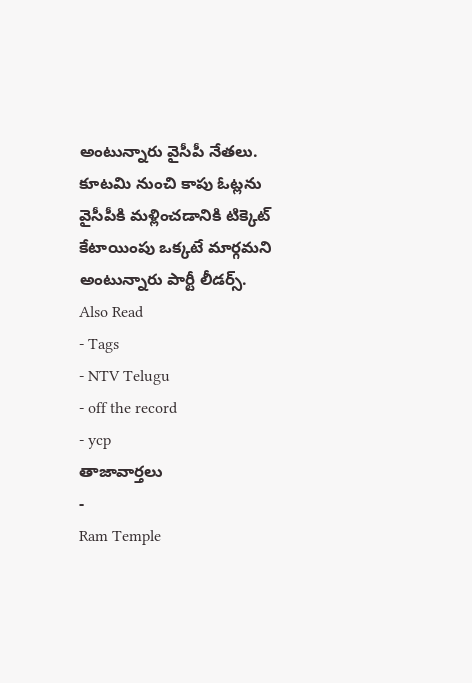అంటున్నారు వైసీపీ నేతలు. కూటమి నుంచి కాపు ఓట్లను వైసీపీకి మళ్లించడానికి టిక్కెట్ కేటాయింపు ఒక్కటే మార్గమని అంటున్నారు పార్టీ లీడర్స్.
Also Read
- Tags
- NTV Telugu
- off the record
- ycp
తాజావార్తలు
-
Ram Temple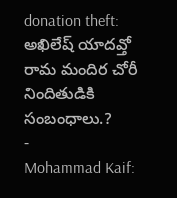donation theft: అఖిలేష్ యాదవ్తో రామ మందిర చోరీ నిందితుడికి సంబంధాలు.?
-
Mohammad Kaif: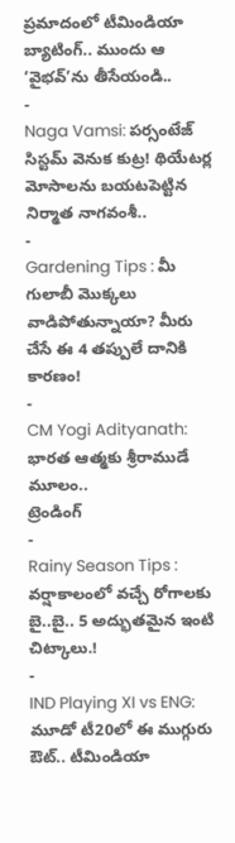ప్రమాదంలో టీమిండియా బ్యాటింగ్.. ముందు ఆ ‘వైభవ్’ను తీసేయండి..
-
Naga Vamsi: పర్సంటేజ్ సిస్టమ్ వెనుక కుట్ర! థియేటర్ల మోసాలను బయటపెట్టిన నిర్మాత నాగవంశీ..
-
Gardening Tips : మీ గులాబీ మొక్కలు వాడిపోతున్నాయా? మీరు చేసే ఈ 4 తప్పులే దానికి కారణం!
-
CM Yogi Adityanath: భారత ఆత్మకు శ్రీరాముడే మూలం..
ట్రెండింగ్
-
Rainy Season Tips : వర్షాకాలంలో వచ్చే రోగాలకు బై..బై.. 5 అద్భుతమైన ఇంటి చిట్కాలు.!
-
IND Playing XI vs ENG: మూడో టీ20లో ఈ ముగ్గురు ఔట్.. టీమిండియా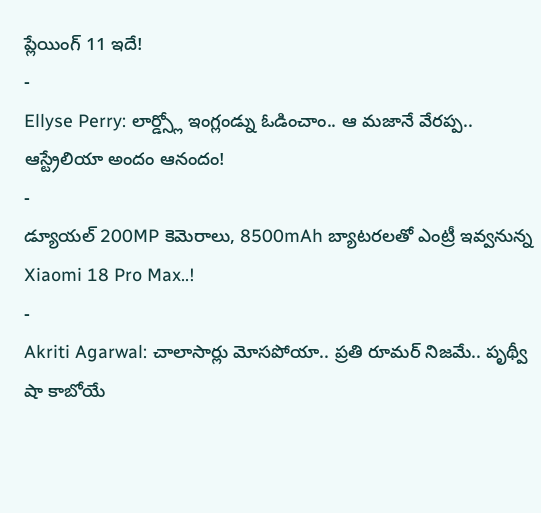ప్లేయింగ్ 11 ఇదే!
-
Ellyse Perry: లార్డ్స్లో ఇంగ్లండ్ను ఓడించాం.. ఆ మజానే వేరప్ప.. ఆస్ట్రేలియా అందం ఆనందం!
-
డ్యూయల్ 200MP కెమెరాలు, 8500mAh బ్యాటరలతో ఎంట్రీ ఇవ్వనున్న Xiaomi 18 Pro Max..!
-
Akriti Agarwal: చాలాసార్లు మోసపోయా.. ప్రతి రూమర్ నిజమే.. పృథ్వీ షా కాబోయే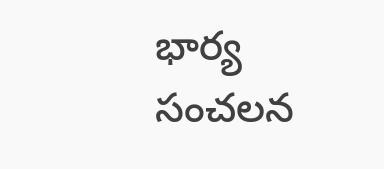భార్య సంచలన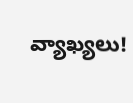వ్యాఖ్యలు!